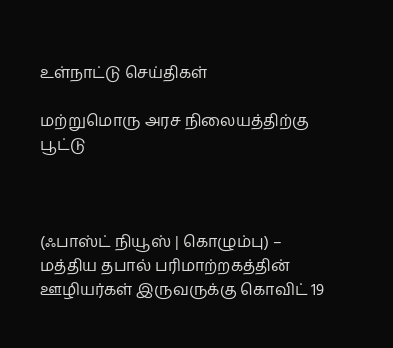உள்நாட்டு செய்திகள்

மற்றுமொரு அரச நிலையத்திற்கு பூட்டு



(ஃபாஸ்ட் நியூஸ் | கொழும்பு) – மத்திய தபால் பரிமாற்றகத்தின் ஊழியர்கள் இருவருக்கு கொவிட் 19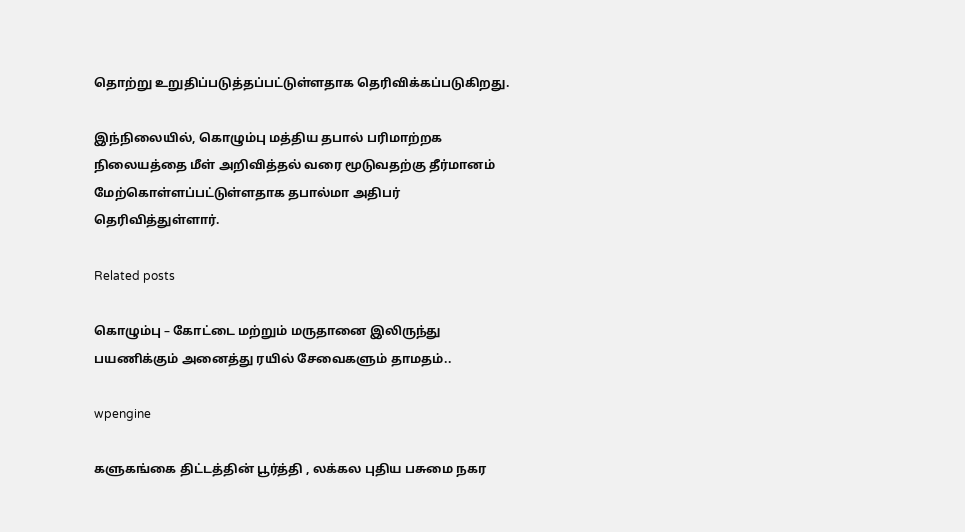தொற்று உறுதிப்படுத்தப்பட்டுள்ளதாக தெரிவிக்கப்படுகிறது.

இந்நிலையில், கொழும்பு மத்திய தபால் பரிமாற்றக நிலையத்தை மீள் அறிவித்தல் வரை மூடுவதற்கு தீர்மானம் மேற்கொள்ளப்பட்டுள்ளதாக தபால்மா அதிபர் தெரிவித்துள்ளார்.

Related posts

கொழும்பு – கோட்டை மற்றும் மருதானை இலிருந்து பயணிக்கும் அனைத்து ரயில் சேவைகளும் தாமதம்..

wpengine

களுகங்கை திட்டத்தின் பூர்த்தி , லக்கல புதிய பசுமை நகர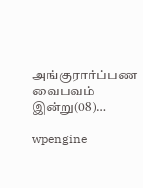அங்குரார்ப்பண வைபவம் இன்று(08)…

wpengine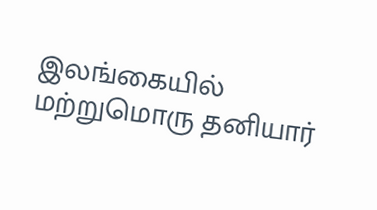இலங்கையில் மற்றுமொரு தனியார்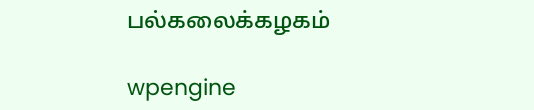பல்கலைக்கழகம்

wpengine